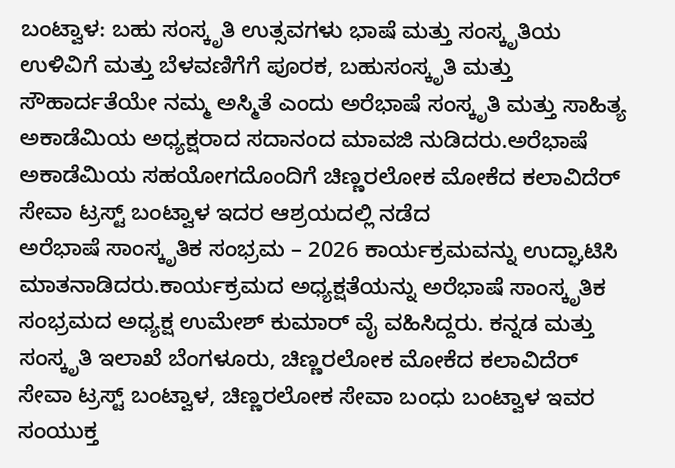ಬಂಟ್ವಾಳ: ಬಹು ಸಂಸ್ಕೃತಿ ಉತ್ಸವಗಳು ಭಾಷೆ ಮತ್ತು ಸಂಸ್ಕೃತಿಯ ಉಳಿವಿಗೆ ಮತ್ತು ಬೆಳವಣಿಗೆಗೆ ಪೂರಕ, ಬಹುಸಂಸ್ಕೃತಿ ಮತ್ತು ಸೌಹಾರ್ದತೆಯೇ ನಮ್ಮ ಅಸ್ಮಿತೆ ಎಂದು ಅರೆಭಾಷೆ ಸಂಸ್ಕೃತಿ ಮತ್ತು ಸಾಹಿತ್ಯ ಅಕಾಡೆಮಿಯ ಅಧ್ಯಕ್ಷರಾದ ಸದಾನಂದ ಮಾವಜಿ ನುಡಿದರು.ಅರೆಭಾಷೆ ಅಕಾಡೆಮಿಯ ಸಹಯೋಗದೊಂದಿಗೆ ಚಿಣ್ಣರಲೋಕ ಮೋಕೆದ ಕಲಾವಿದೆರ್ ಸೇವಾ ಟ್ರಸ್ಟ್ ಬಂಟ್ವಾಳ ಇದರ ಆಶ್ರಯದಲ್ಲಿ ನಡೆದ
ಅರೆಭಾಷೆ ಸಾಂಸ್ಕೃತಿಕ ಸಂಭ್ರಮ – 2026 ಕಾರ್ಯಕ್ರಮವನ್ನು ಉದ್ಘಾಟಿಸಿ ಮಾತನಾಡಿದರು.ಕಾರ್ಯಕ್ರಮದ ಅಧ್ಯಕ್ಷತೆಯನ್ನು ಅರೆಭಾಷೆ ಸಾಂಸ್ಕೃತಿಕ ಸಂಭ್ರಮದ ಅಧ್ಯಕ್ಷ ಉಮೇಶ್ ಕುಮಾರ್ ವೈ ವಹಿಸಿದ್ದರು. ಕನ್ನಡ ಮತ್ತು ಸಂಸ್ಕೃತಿ ಇಲಾಖೆ ಬೆಂಗಳೂರು, ಚಿಣ್ಣರಲೋಕ ಮೋಕೆದ ಕಲಾವಿದೆರ್ ಸೇವಾ ಟ್ರಸ್ಟ್ ಬಂಟ್ವಾಳ, ಚಿಣ್ಣರಲೋಕ ಸೇವಾ ಬಂಧು ಬಂಟ್ವಾಳ ಇವರ ಸಂಯುಕ್ತ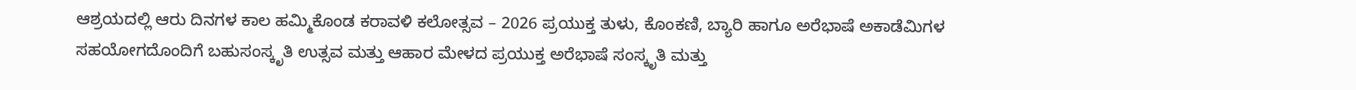ಆಶ್ರಯದಲ್ಲಿ ಆರು ದಿನಗಳ ಕಾಲ ಹಮ್ಮಿಕೊಂಡ ಕರಾವಳಿ ಕಲೋತ್ಸವ – 2026 ಪ್ರಯುಕ್ತ ತುಳು, ಕೊಂಕಣಿ, ಬ್ಯಾರಿ ಹಾಗೂ ಅರೆಭಾಷೆ ಅಕಾಡೆಮಿಗಳ ಸಹಯೋಗದೊಂದಿಗೆ ಬಹುಸಂಸ್ಕೃತಿ ಉತ್ಸವ ಮತ್ತು ಆಹಾರ ಮೇಳದ ಪ್ರಯುಕ್ತ ಅರೆಭಾಷೆ ಸಂಸ್ಕೃತಿ ಮತ್ತು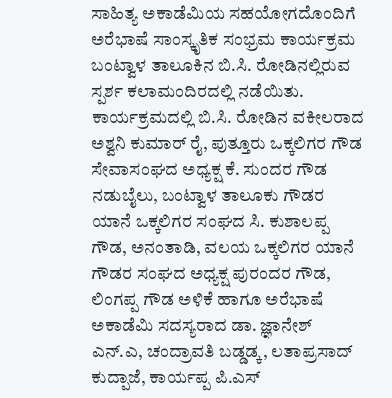ಸಾಹಿತ್ಯ ಅಕಾಡೆಮಿಯ ಸಹಯೋಗದೊಂದಿಗೆ ಅರೆಭಾಷೆ ಸಾಂಸ್ಕೃತಿಕ ಸಂಭ್ರಮ ಕಾರ್ಯಕ್ರಮ ಬಂಟ್ವಾಳ ತಾಲೂಕಿನ ಬಿ.ಸಿ. ರೋಡಿನಲ್ಲಿರುವ ಸ್ಪರ್ಶ ಕಲಾಮಂದಿರದಲ್ಲಿ ನಡೆಯಿತು.
ಕಾರ್ಯಕ್ರಮದಲ್ಲಿ ಬಿ.ಸಿ. ರೋಡಿನ ವಕೀಲರಾದ ಅಶ್ವನಿ ಕುಮಾರ್ ರೈ, ಪುತ್ತೂರು ಒಕ್ಕಲಿಗರ ಗೌಡ ಸೇವಾಸಂಘದ ಅಧ್ಯಕ್ಷ ಕೆ. ಸುಂದರ ಗೌಡ ನಡುಬೈಲು, ಬಂಟ್ವಾಳ ತಾಲೂಕು ಗೌಡರ ಯಾನೆ ಒಕ್ಕಲಿಗರ ಸಂಘದ ಸಿ. ಕುಶಾಲಪ್ಪ ಗೌಡ, ಅನಂತಾಡಿ, ವಲಯ ಒಕ್ಕಲಿಗರ ಯಾನೆ ಗೌಡರ ಸಂಘದ ಅಧ್ಯಕ್ಷ ಪುರಂದರ ಗೌಡ, ಲಿಂಗಪ್ಪ ಗೌಡ ಅಳಿಕೆ ಹಾಗೂ ಅರೆಭಾಷೆ ಅಕಾಡೆಮಿ ಸದಸ್ಯರಾದ ಡಾ. ಜ್ಞಾನೇಶ್ ಎನ್.ಎ, ಚಂದ್ರಾವತಿ ಬಡ್ಡಡ್ಕ, ಲತಾಪ್ರಸಾದ್ ಕುದ್ಪಾಜೆ, ಕಾರ್ಯಪ್ಪ ಪಿ.ಎಸ್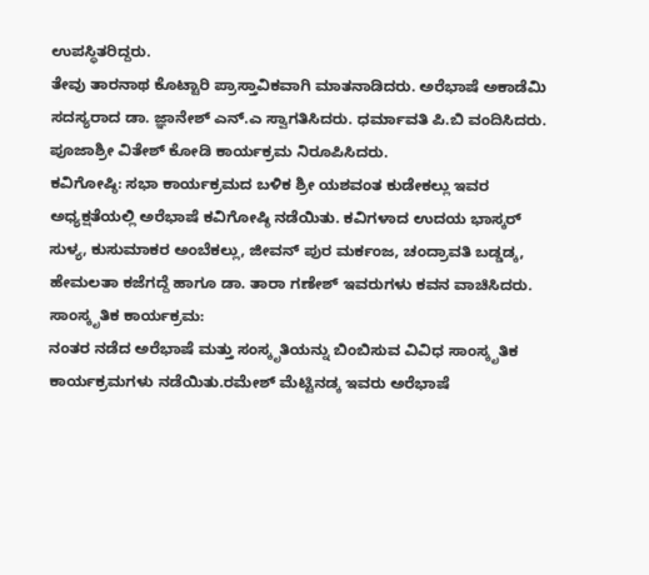ಉಪಸ್ಥಿತರಿದ್ದರು.
ತೇವು ತಾರನಾಥ ಕೊಟ್ಟಾರಿ ಪ್ರಾಸ್ತಾವಿಕವಾಗಿ ಮಾತನಾಡಿದರು. ಅರೆಭಾಷೆ ಅಕಾಡೆಮಿ ಸದಸ್ಯರಾದ ಡಾ. ಜ್ಞಾನೇಶ್ ಎನ್.ಎ ಸ್ವಾಗತಿಸಿದರು. ಧರ್ಮಾವತಿ ಪಿ.ಬಿ ವಂದಿಸಿದರು. ಪೂಜಾಶ್ರೀ ವಿತೇಶ್ ಕೋಡಿ ಕಾರ್ಯಕ್ರಮ ನಿರೂಪಿಸಿದರು.
ಕವಿಗೋಷ್ಠಿ: ಸಭಾ ಕಾರ್ಯಕ್ರಮದ ಬಳಿಕ ಶ್ರೀ ಯಶವಂತ ಕುಡೇಕಲ್ಲು ಇವರ ಅಧ್ಯಕ್ಷತೆಯಲ್ಲಿ ಅರೆಭಾಷೆ ಕವಿಗೋಷ್ಠಿ ನಡೆಯಿತು. ಕವಿಗಳಾದ ಉದಯ ಭಾಸ್ಕರ್ ಸುಳ್ಯ, ಕುಸುಮಾಕರ ಅಂಬೆಕಲ್ಲು, ಜೀವನ್ ಪುರ ಮರ್ಕಂಜ, ಚಂದ್ರಾವತಿ ಬಡ್ಡಡ್ಕ, ಹೇಮಲತಾ ಕಜೆಗದ್ದೆ ಹಾಗೂ ಡಾ. ತಾರಾ ಗಣೇಶ್ ಇವರುಗಳು ಕವನ ವಾಚಿಸಿದರು.
ಸಾಂಸ್ಕೃತಿಕ ಕಾರ್ಯಕ್ರಮ:
ನಂತರ ನಡೆದ ಅರೆಭಾಷೆ ಮತ್ತು ಸಂಸ್ಕೃತಿಯನ್ನು ಬಿಂಬಿಸುವ ವಿವಿಧ ಸಾಂಸ್ಕೃತಿಕ ಕಾರ್ಯಕ್ರಮಗಳು ನಡೆಯಿತು.ರಮೇಶ್ ಮೆಟ್ಟಿನಡ್ಕ ಇವರು ಅರೆಭಾಷೆ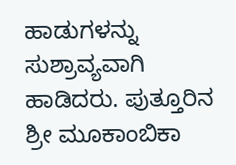ಹಾಡುಗಳನ್ನು ಸುಶ್ರಾವ್ಯವಾಗಿ ಹಾಡಿದರು. ಪುತ್ತೂರಿನ ಶ್ರೀ ಮೂಕಾಂಬಿಕಾ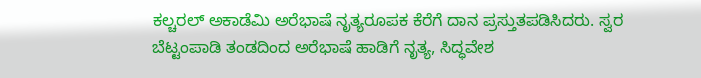ಕಲ್ಚರಲ್ ಅಕಾಡೆಮಿ ಅರೆಭಾಷೆ ನೃತ್ಯರೂಪಕ ಕೆರೆಗೆ ದಾನ ಪ್ರಸ್ತುತಪಡಿಸಿದರು. ಸ್ವರ ಬೆಟ್ಟಂಪಾಡಿ ತಂಡದಿಂದ ಅರೆಭಾಷೆ ಹಾಡಿಗೆ ನೃತ್ಯ, ಸಿದ್ಧವೇಶ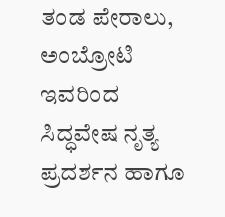ತಂಡ ಪೇರಾಲು, ಅಂಬ್ರೋಟಿ ಇವರಿಂದ ಸಿದ್ಧವೇಷ ನೃತ್ಯ ಪ್ರದರ್ಶನ ಹಾಗೂ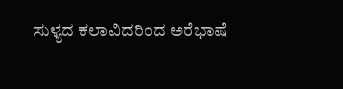ಸುಳ್ಯದ ಕಲಾವಿದರಿಂದ ಅರೆಭಾಷೆ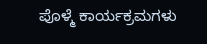ಪೊಳ್ಮೆ ಕಾರ್ಯಕ್ರಮಗಳು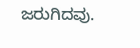ಜರುಗಿದವು.